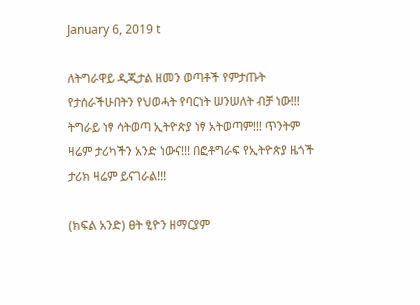January 6, 2019 t

ለትግራዋይ ዲጂታል ዘመን ወጣቶች የምታጡት የታሰራችሁበትን የህወሓት የባርነት ሠንሠለት ብቻ ነው!!! ትግራይ ነፃ ሳትወጣ ኢትዮጵያ ነፃ አትወጣም!!! ጥንትም ዛሬም ታሪካችን አንድ ነውና!!! በፎቶግራፍ የኢትዮጵያ ዜጎች ታሪክ ዛሬም ይናገራል!!!

(ክፍል አንድ) ፀት ፂዮን ዘማርያም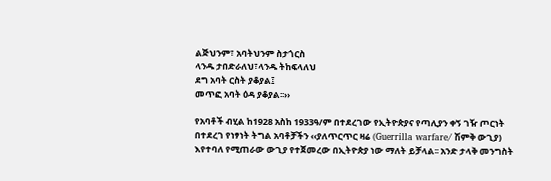ልጅህንም፣ አባትህንም ስታጎርስ
ላንዱ ታበድራለህ፣ላንዱ ትከፍላለህ
ደግ አባት ርስት ያቆያል፤
መጥፎ አባት ዕዳ ያቆያል፡፡››

የአባቶች ብሂል ከ1928 አስከ 1933ዓ/ም በተደረገው የኢትዮጵያና የጣሊያን ቀኝ ገዥ ጦርነት በተደረገ የነፃነት ትግል አባቶቻችን ‹‹ያለጥርጥር ዛሬ (Guerrilla warfare/ ሽምቅ ውጊያ) እየተባለ የሚጠራው ውጊያ የተጀመረው በኢትዮጵያ ነው ማለት ይቻላል፡፡ አንድ ታላቅ መንግስት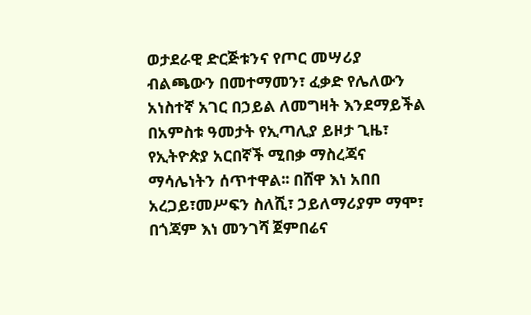ወታደራዊ ድርጅቱንና የጦር መሣሪያ ብልጫውን በመተማመን፣ ፈቃድ የሌለውን አነስተኛ አገር በኃይል ለመግዛት እንደማይችል በአምስቱ ዓመታት የኢጣሊያ ይዞታ ጊዜ፣ የኢትዮጵያ አርበኛች ሚበቃ ማስረጃና ማሳሌነትን ሰጥተዋል፡፡ በሸዋ እነ አበበ አረጋይ፣መሥፍን ስለሺ፣ ኃይለማሪያም ማሞ፣ በጎጃም እነ መንገሻ ጀምበሬና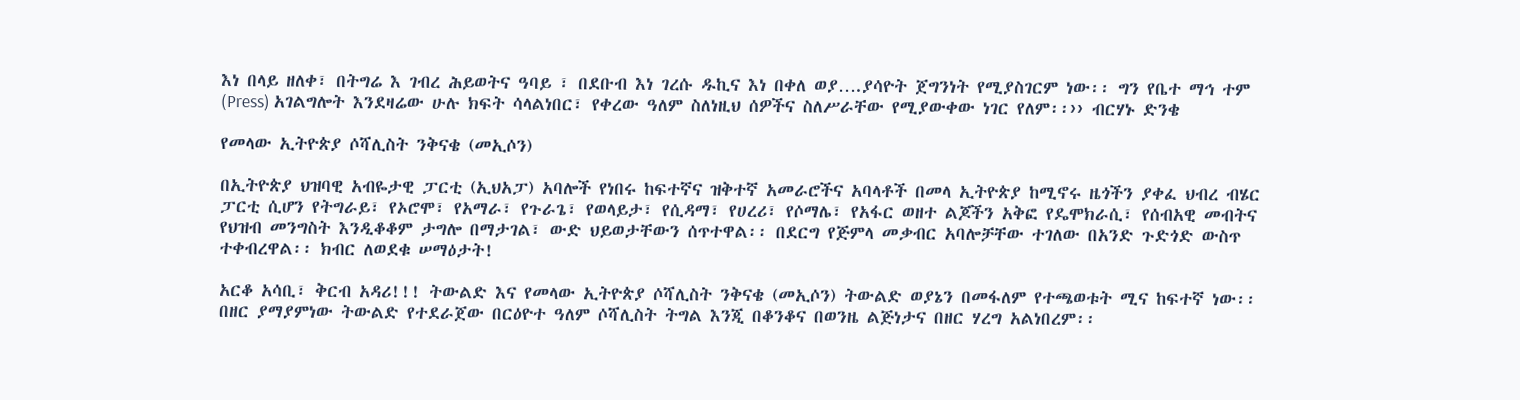እነ በላይ ዘለቀ፣ በትግሬ እ ገብረ ሕይወትና ዓባይ ፣ በደቡብ እነ ገረሱ ዱኪና እነ በቀለ ወያ….ያሳዮት ጀግንነት የሚያስገርም ነው፡፡ ግን የቤተ ማኅ ተም (Press) አገልግሎት እንደዛሬው ሁሉ ክፍት ሳላልነበር፣ የቀረው ዓለም ስለነዚህ ሰዎችና ስለሥራቸው የሚያውቀው ነገር የለም፡፡›› ብርሃኑ ድንቄ

የመላው ኢትዮጵያ ሶሻሊስት ንቅናቄ (መኢሶን)

በኢትዮጵያ ህዝባዊ አብዬታዊ ፓርቲ (ኢህአፓ) አባሎች የነበሩ ከፍተኛና ዝቅተኛ አመራሮችና አባላቶች በመላ ኢትዮጵያ ከሚኖሩ ዜጎችን ያቀፈ ህብረ ብሄር ፓርቲ ሲሆን የትግራይ፣ የኦሮሞ፣ የአማራ፣ የጉራጌ፣ የወላይታ፣ የሲዳማ፣ የሀረሪ፣ የሶማሌ፣ የአፋር ወዘተ ልጆችን አቅፎ የዴሞክራሲ፣ የሰብአዊ መብትና የህዝብ መንግስት እንዲቆቆም ታግሎ በማታገል፣ ውድ ህይወታቸውን ሰጥተዋል፡፡ በደርግ የጅምላ መቃብር አባሎቻቸው ተገለው በአንድ ጉድጎድ ውስጥ ተቀብረዋል፡፡ ክብር ለወደቁ ሠማዕታት!

አርቆ አሳቢ፣ ቅርብ አዳሪ!!! ትውልድ እና የመላው ኢትዮጵያ ሶሻሊስት ንቅናቄ (መኢሶን) ትውልድ ወያኔን በመፋለም የተጫወቱት ሚና ከፍተኛ ነው፡፡ በዘር ያማያምነው ትውልድ የተደራጀው በርዕዮተ ዓለም ሶሻሊስት ትግል እንጂ በቆንቆና በወንዜ ልጅነታና በዘር ሃረግ አልነበረም፡፡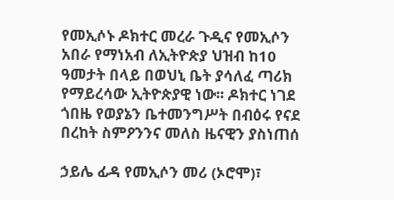የመኢሶኑ ዶክተር መረራ ጉዲና የመኢሶን አበራ የማነአብ ለኢትዮጵያ ህዝብ ከ10 ዓመታት በላይ በወህኒ ቤት ያሳለፈ ጣሪክ የማይረሳው ኢትዮጵያዊ ነው፡፡ ዶክተር ነገደ ጎበዜ የወያኔን ቤተመንግሥት በብዕሩ የናደ በረከት ስምዖንንና መለስ ዜናዊን ያስነጠሰ

ኃይሌ ፊዳ የመኢሶን መሪ (ኦሮሞ)፣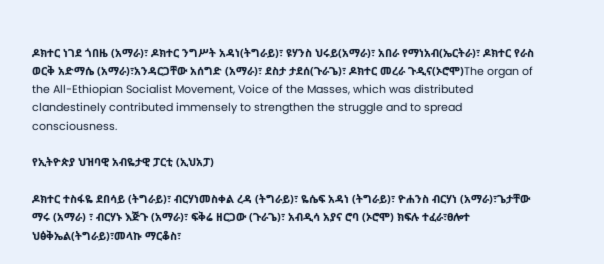ዶክተር ነገደ ጎበዜ (አማራ)፣ ዶክተር ንግሥት አዳነ(ትግራይ)፣ ዩሃንስ ህሩይ(አማራ)፣ አበራ የማነአብ(ኤርትራ)፣ ዶክተር የራስ ወርቅ አድማሴ (አማራ)፣አንዳርጋቸው አሰግድ (አማራ)፣ ደስታ ታደሰ(ጉራጌ)፣ ዶክተር መረራ ጉዲና(ኦሮሞ)The organ of the All-Ethiopian Socialist Movement, Voice of the Masses, which was distributed clandestinely contributed immensely to strengthen the struggle and to spread consciousness.

የኢትዮጵያ ህዝባዊ አብዬታዊ ፓርቲ (ኢህአፓ)

ዶክተር ተስፋዬ ደበሳይ (ትግራይ)፣ ብርሃነመስቀል ረዳ (ትግራይ)፣ ዬሴፍ አዳነ (ትግራይ)፣ ዮሐንስ ብርሃነ (አማራ)፣ጌታቸው ማሩ (አማራ) ፣ ብርሃኑ እጅጉ (አማራ)፣ ፍቅሬ ዘርጋው (ጉራጌ)፣ አብዲሳ አያና ሮባ (ኦሮሞ) ክፍሉ ተፈራ፣ፀሎተ ህፅቅኤል(ትግራይ)፣መላኩ ማርቆስ፣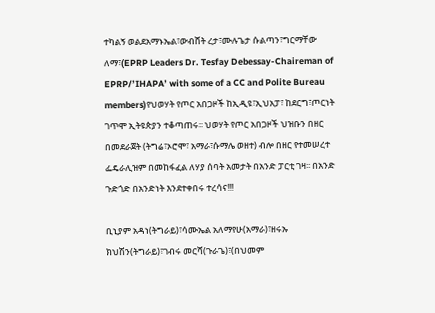ተካልኝ ወልደአማኑኤል፣ውብሸት ረታ፣ሙሉጌታ ሱልጣን፣ግርማቸው ለማ፣(EPRP Leaders Dr. Tesfay Debessay-Chaireman of EPRP/’IHAPA’ with some of a CC and Polite Bureau members)የህወሃት የጦር አበጋዞች ከኢዲዩ፣ኢህአፓ፣ ከደርግ፣ጦርነት ገጥሞ ኢትዩጵያን ተቆጣጠሩ፡፡ ህወሃት የጦር አበጋዞች ህዝቡን በዘር በመደራጀት (ትግሬ፣ኦሮሞ፣ አማራ፣ሱማሌ ወዘተ) ብሎ በዘር የተመሠረተ ፌዴራሊዝም በመከፋፈል ለሃያ ሰባት አመታት በአንድ ፓርቲ ገዛ፡፡ በአንድ ጉድጎድ በአንድነት እንደተቀበሩ ተረሳና!!!

ቢኒያም አዳነ(ትግራይ)፣ሳሙኤል አለማየሁ(አማራ)፣ዘሩኡ ክህሽን(ትግራይ)፣ገብሩ መርሻ(ጉራጌ)፣(በህመም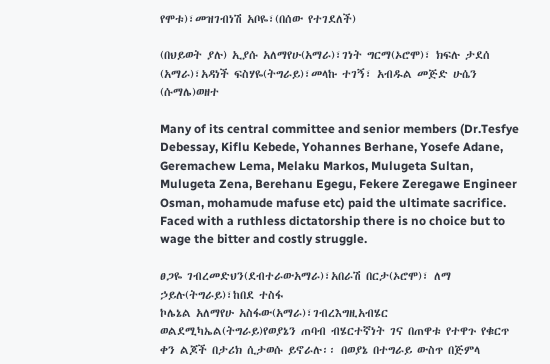የሞቱ)፣መዝገብነሽ አቦዬ፣(በሰው የተገደለች)

(በህይወት ያሉ) ኢያሱ አለማየሁ(አማራ)፣ገነት ግርማ(ኦሮሞ)፣ ክፍሉ ታደሰ (አማራ)፣አዳነች ፍስሃዬ(ትግራይ)፣መላኩ ተገኝ፣ አብዱል መጅድ ሁሴን (ሱማሌ)ወዘተ

Many of its central committee and senior members (Dr.Tesfye Debessay, Kiflu Kebede, Yohannes Berhane, Yosefe Adane, Geremachew Lema, Melaku Markos, Mulugeta Sultan, Mulugeta Zena, Berehanu Egegu, Fekere Zeregawe Engineer Osman, mohamude mafuse etc) paid the ultimate sacrifice. Faced with a ruthless dictatorship there is no choice but to wage the bitter and costly struggle.

ፀጋዬ ገብረመድህን(ደብተራውአማራ)፣አበራሽ በርታ(ኦሮሞ)፣ ለማ ኃይሉ(ትግራይ)፣ከበደ ተስፋ
ኮሌኔል አለማየሁ አስፋው(አማራ)፣ገብረእግዚአብሄር ወልደሚካኤል(ትግራይ)የወያኔን ጠባብ ብሄርተኛነት ገና በጠዋቱ የተዋጉ የቁርጥ ቀን ልጆች በታሪክ ሲታወሱ ይኖራሉ፡፡ በወያኔ በተግራይ ውስጥ በጅምላ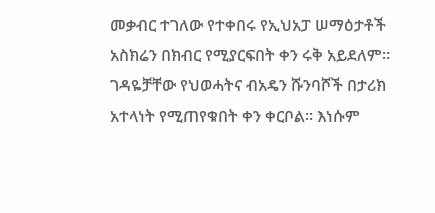መቃብር ተገለው የተቀበሩ የኢህአፓ ሠማዕታቶች አስክሬን በክብር የሚያርፍበት ቀን ሩቅ አይደለም፡፡ ገዳዬቻቸው የህወሓትና ብአዴን ሹንባሾች በታሪክ አተላነት የሚጠየቁበት ቀን ቀርቦል፡፡ እነሱም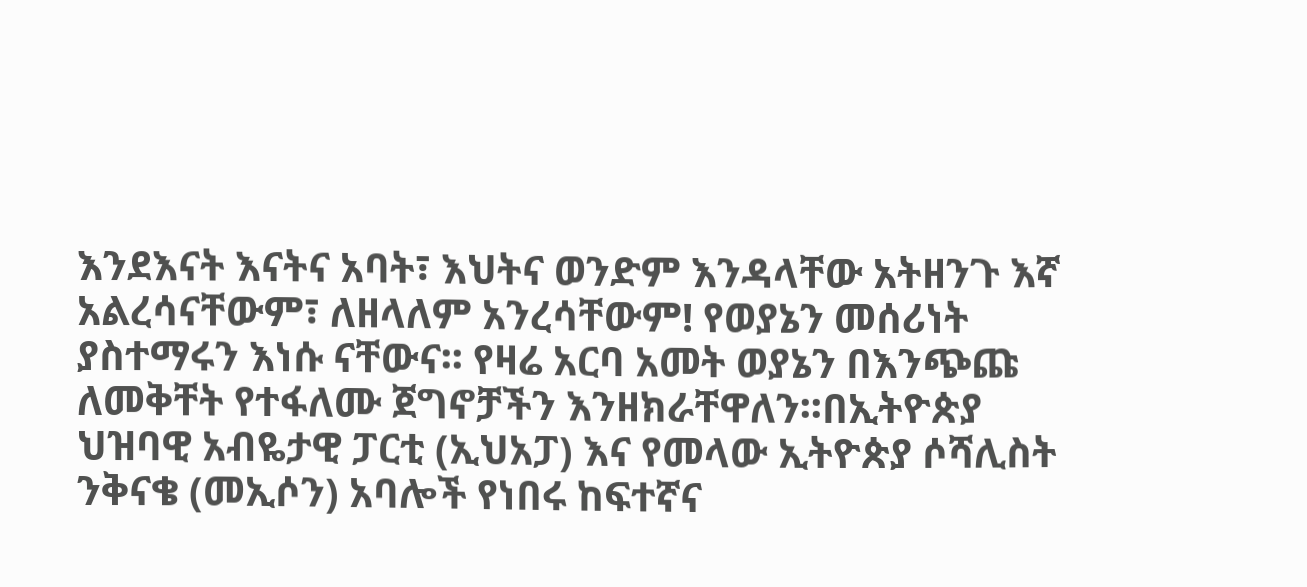እንደእናት እናትና አባት፣ እህትና ወንድም እንዳላቸው አትዘንጉ እኛ አልረሳናቸውም፣ ለዘላለም አንረሳቸውም! የወያኔን መሰሪነት ያስተማሩን እነሱ ናቸውና፡፡ የዛሬ አርባ አመት ወያኔን በእንጭጩ ለመቅቸት የተፋለሙ ጀግኖቻችን እንዘክራቸዋለን፡፡በኢትዮጵያ ህዝባዊ አብዬታዊ ፓርቲ (ኢህአፓ) እና የመላው ኢትዮጵያ ሶሻሊስት ንቅናቄ (መኢሶን) አባሎች የነበሩ ከፍተኛና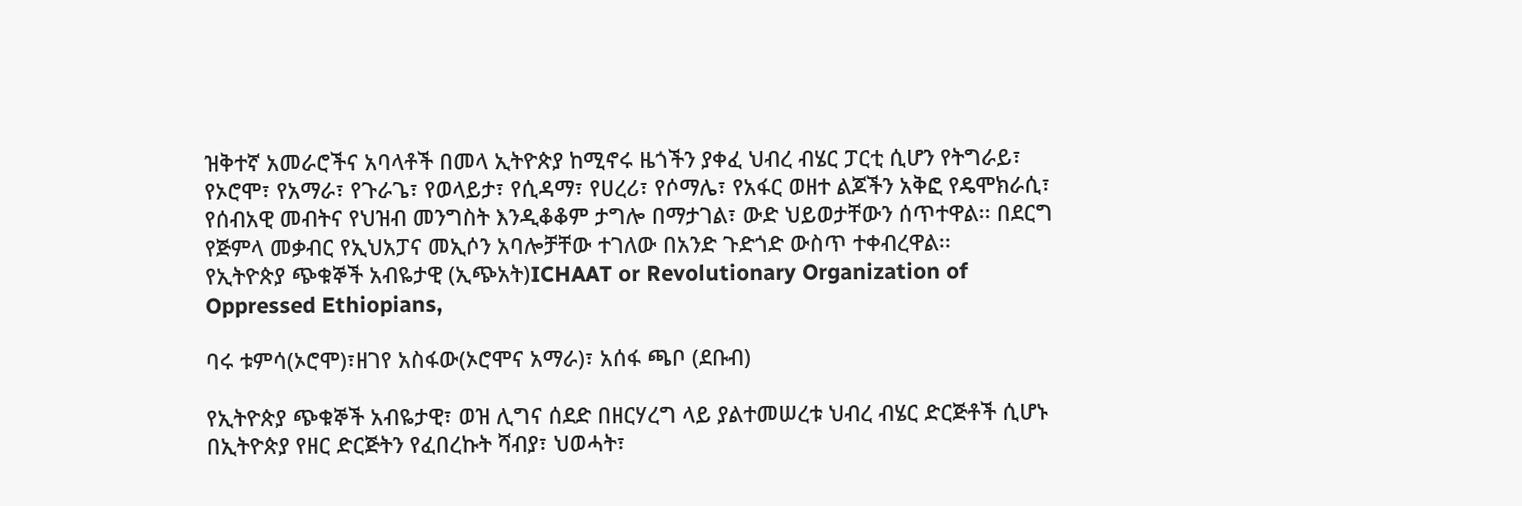ዝቅተኛ አመራሮችና አባላቶች በመላ ኢትዮጵያ ከሚኖሩ ዜጎችን ያቀፈ ህብረ ብሄር ፓርቲ ሲሆን የትግራይ፣ የኦሮሞ፣ የአማራ፣ የጉራጌ፣ የወላይታ፣ የሲዳማ፣ የሀረሪ፣ የሶማሌ፣ የአፋር ወዘተ ልጆችን አቅፎ የዴሞክራሲ፣ የሰብአዊ መብትና የህዝብ መንግስት እንዲቆቆም ታግሎ በማታገል፣ ውድ ህይወታቸውን ሰጥተዋል፡፡ በደርግ የጅምላ መቃብር የኢህአፓና መኢሶን አባሎቻቸው ተገለው በአንድ ጉድጎድ ውስጥ ተቀብረዋል፡፡
የኢትዮጵያ ጭቁኞች አብዬታዊ (ኢጭአት)ICHAAT or Revolutionary Organization of Oppressed Ethiopians,

ባሩ ቱምሳ(ኦሮሞ)፣ዘገየ አስፋው(ኦሮሞና አማራ)፣ አሰፋ ጫቦ (ደቡብ)

የኢትዮጵያ ጭቁኞች አብዬታዊ፣ ወዝ ሊግና ሰደድ በዘርሃረግ ላይ ያልተመሠረቱ ህብረ ብሄር ድርጅቶች ሲሆኑ በኢትዮጵያ የዘር ድርጅትን የፈበረኩት ሻብያ፣ ህወሓት፣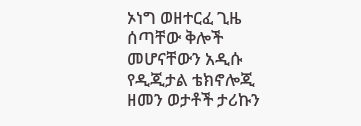ኦነግ ወዘተርፈ ጊዜ ሰጣቸው ቅሎች መሆናቸውን አዲሱ የዲጂታል ቴክኖሎጂ ዘመን ወታቶች ታሪኩን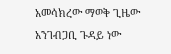አመሳክረው ማወቅ ጊዜው አንገብጋቢ ጉዳይ ነው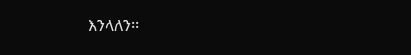እንላለን፡፡